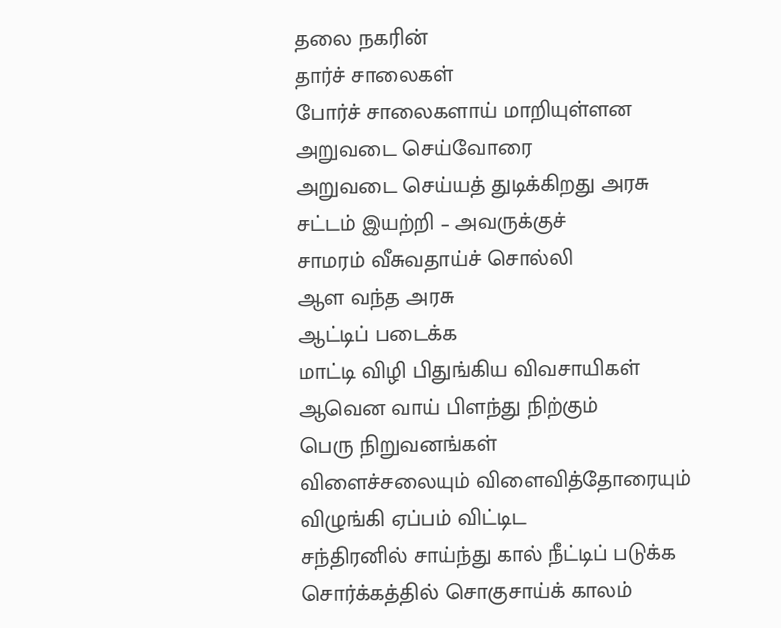தலை நகரின்
தார்ச் சாலைகள்
போர்ச் சாலைகளாய் மாறியுள்ளன
அறுவடை செய்வோரை
அறுவடை செய்யத் துடிக்கிறது அரசு
சட்டம் இயற்றி – அவருக்குச்
சாமரம் வீசுவதாய்ச் சொல்லி
ஆள வந்த அரசு
ஆட்டிப் படைக்க
மாட்டி விழி பிதுங்கிய விவசாயிகள்
ஆவென வாய் பிளந்து நிற்கும்
பெரு நிறுவனங்கள்
விளைச்சலையும் விளைவித்தோரையும்
விழுங்கி ஏப்பம் விட்டிட
சந்திரனில் சாய்ந்து கால் நீட்டிப் படுக்க
சொர்க்கத்தில் சொகுசாய்க் காலம்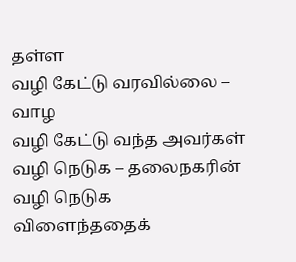தள்ள
வழி கேட்டு வரவில்லை – வாழ
வழி கேட்டு வந்த அவர்கள்
வழி நெடுக – தலைநகரின்
வழி நெடுக
விளைந்ததைக்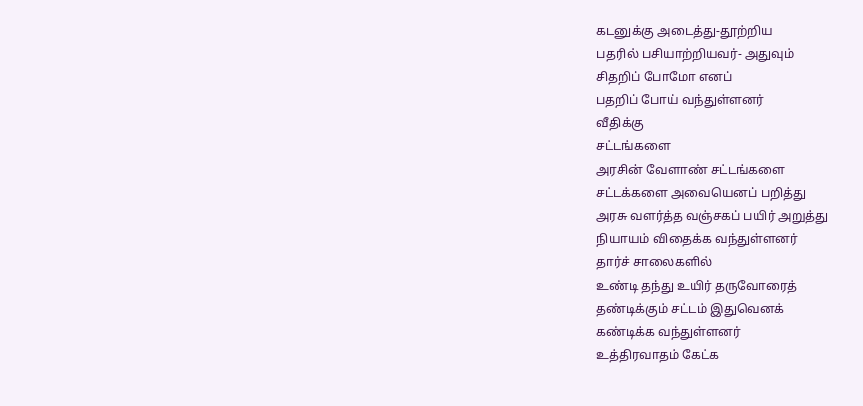கடனுக்கு அடைத்து-தூற்றிய
பதரில் பசியாற்றியவர்- அதுவும்
சிதறிப் போமோ எனப்
பதறிப் போய் வந்துள்ளனர்
வீதிக்கு
சட்டங்களை
அரசின் வேளாண் சட்டங்களை
சட்டக்களை அவையெனப் பறித்து
அரசு வளர்த்த வஞ்சகப் பயிர் அறுத்து
நியாயம் விதைக்க வந்துள்ளனர்
தார்ச் சாலைகளில்
உண்டி தந்து உயிர் தருவோரைத்
தண்டிக்கும் சட்டம் இதுவெனக்
கண்டிக்க வந்துள்ளனர்
உத்திரவாதம் கேட்க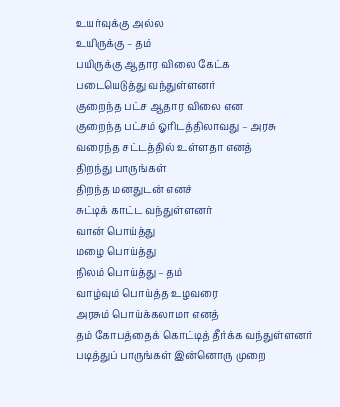உயர்வுக்கு அல்ல
உயிருக்கு – தம்
பயிருக்கு ஆதார விலை கேட்க
படையெடுத்து வந்துள்ளனர்
குறைந்த பட்ச ஆதார விலை என
குறைந்த பட்சம் ஓரிடத்திலாவது – அரசு
வரைந்த சட்டத்தில் உள்ளதா எனத்
திறந்து பாருங்கள்
திறந்த மனதுடன் எனச்
சுட்டிக் காட்ட வந்துள்ளனர்
வான் பொய்த்து
மழை பொய்த்து
நிலம் பொய்த்து – தம்
வாழ்வும் பொய்த்த உழவரை
அரசும் பொய்க்கலாமா எனத்
தம் கோபத்தைக் கொட்டித் தீர்க்க வந்துள்ளனர்
படித்துப் பாருங்கள் இன்னொரு முறை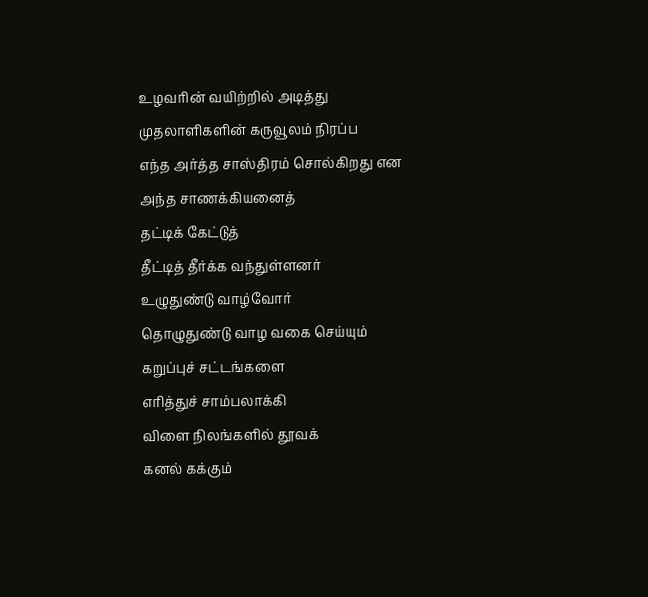உழவரின் வயிற்றில் அடித்து
முதலாளிகளின் கருவூலம் நிரப்ப
எந்த அர்த்த சாஸ்திரம் சொல்கிறது என
அந்த சாணக்கியனைத்
தட்டிக் கேட்டுத்
தீட்டித் தீர்க்க வந்துள்ளனர்
உழுதுண்டு வாழ்வோர்
தொழுதுண்டு வாழ வகை செய்யும்
கறுப்புச் சட்டங்களை
எரித்துச் சாம்பலாக்கி
விளை நிலங்களில் தூவக்
கனல் கக்கும்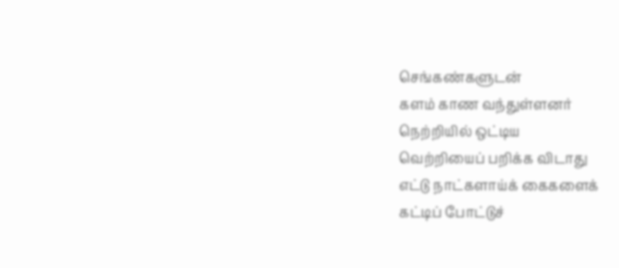செங்கண்களுடன்
களம் காண வந்துள்ளனர்
நெற்றியில் ஒட்டிய
வெற்றியைப் பறிக்க விடாது
எட்டு நாட்களாய்க் கைகளைக்
கட்டிப் போட்டுச்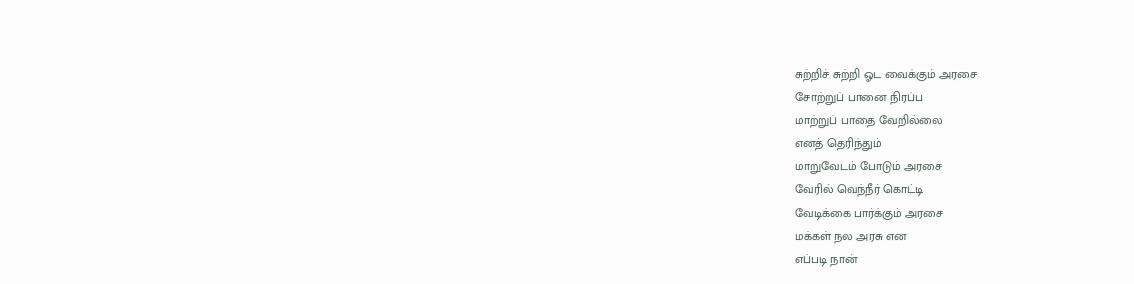சுற்றிச் சுற்றி ஓட வைக்கும் அரசை
சோற்றுப் பானை நிரப்ப
மாற்றுப் பாதை வேறில்லை
எனத் தெரிந்தும்
மாறுவேடம் போடும் அரசை
வேரில் வெந்நீர் கொட்டி
வேடிக்கை பார்க்கும் அரசை
மக்கள் நல அரசு என
எப்படி நான்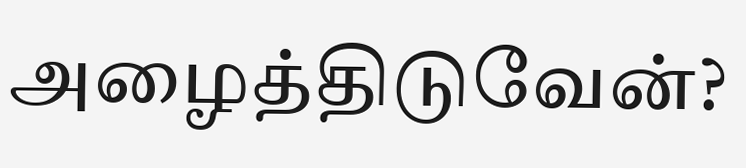அழைத்திடுவேன்?